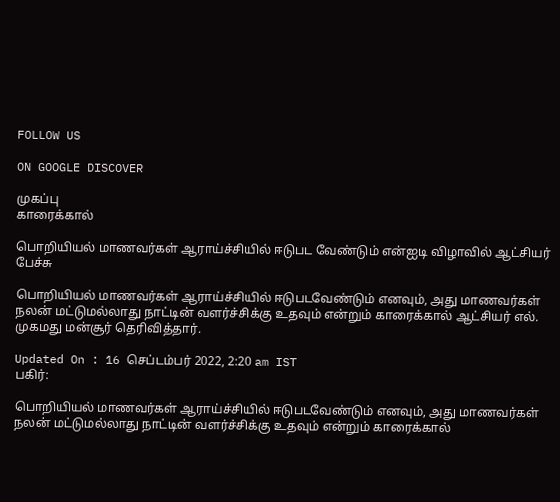FOLLOW US

ON GOOGLE DISCOVER

முகப்பு
காரைக்கால்

பொறியியல் மாணவர்கள் ஆராய்ச்சியில் ஈடுபட வேண்டும் என்ஐடி விழாவில் ஆட்சியர் பேச்சு

பொறியியல் மாணவர்கள் ஆராய்ச்சியில் ஈடுபடவேண்டும் எனவும், அது மாணவர்கள் நலன் மட்டுமல்லாது நாட்டின் வளர்ச்சிக்கு உதவும் என்றும் காரைக்கால் ஆட்சியர் எல். முகமது மன்சூர் தெரிவித்தார்.

Updated On : 16 செப்டம்பர் 2022, 2:20 am IST
பகிர்:

பொறியியல் மாணவர்கள் ஆராய்ச்சியில் ஈடுபடவேண்டும் எனவும், அது மாணவர்கள் நலன் மட்டுமல்லாது நாட்டின் வளர்ச்சிக்கு உதவும் என்றும் காரைக்கால்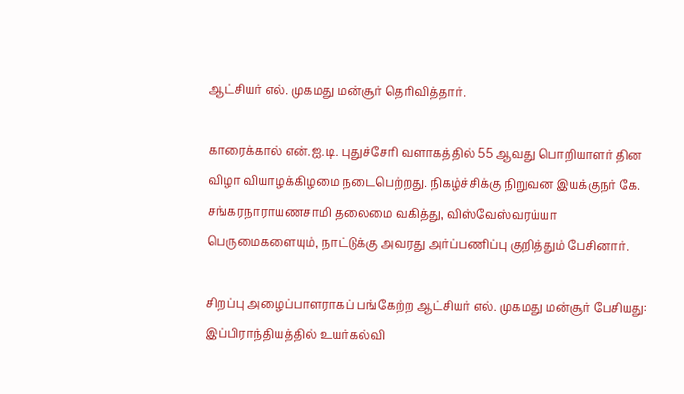ஆட்சியர் எல். முகமது மன்சூர் தெரிவித்தார்.

காரைக்கால் என்.ஐ.டி. புதுச்சேரி வளாகத்தில் 55 ஆவது பொறியாளர் தின விழா வியாழக்கிழமை நடைபெற்றது. நிகழ்ச்சிக்கு நிறுவன இயக்குநர் கே. சங்கரநாராயணசாமி தலைமை வகித்து, விஸ்வேஸ்வரய்யா பெருமைகளையும், நாட்டுக்கு அவரது அர்ப்பணிப்பு குறித்தும் பேசினார்.

சிறப்பு அழைப்பாளராகப் பங்கேற்ற ஆட்சியர் எல். முகமது மன்சூர் பேசியது: இப்பிராந்தியத்தில் உயர்கல்வி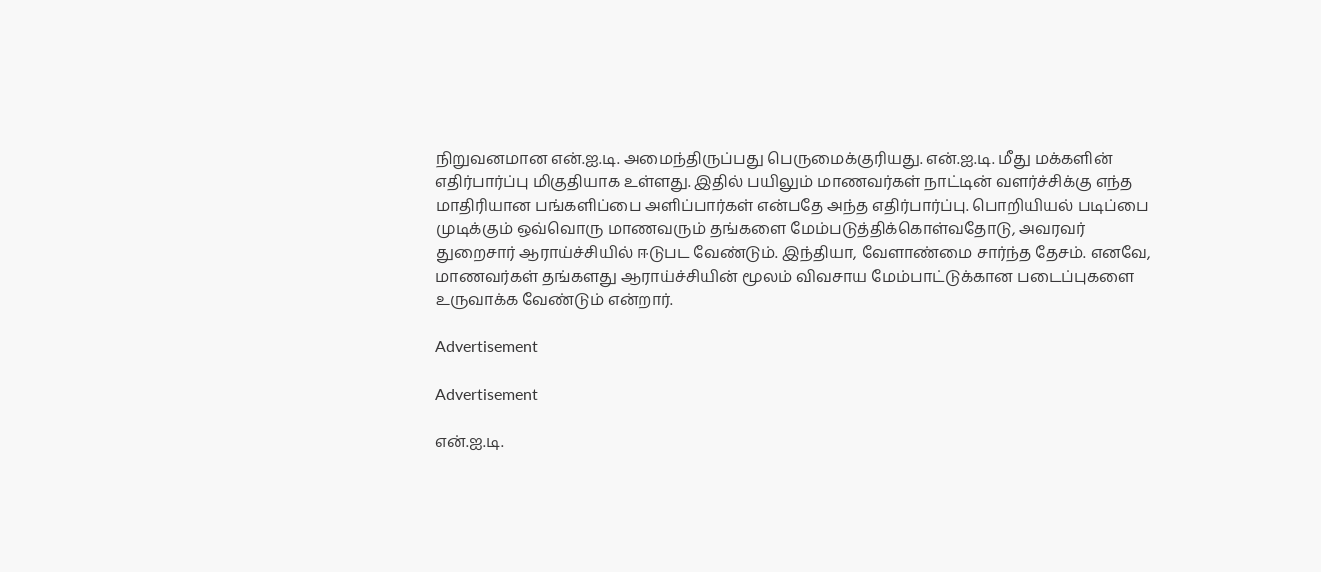நிறுவனமான என்.ஐ.டி. அமைந்திருப்பது பெருமைக்குரியது. என்.ஐ.டி. மீது மக்களின் எதிர்பார்ப்பு மிகுதியாக உள்ளது. இதில் பயிலும் மாணவர்கள் நாட்டின் வளர்ச்சிக்கு எந்த மாதிரியான பங்களிப்பை அளிப்பார்கள் என்பதே அந்த எதிர்பார்ப்பு. பொறியியல் படிப்பை முடிக்கும் ஒவ்வொரு மாணவரும் தங்களை மேம்படுத்திக்கொள்வதோடு, அவரவர் துறைசார் ஆராய்ச்சியில் ஈடுபட வேண்டும். இந்தியா, வேளாண்மை சார்ந்த தேசம். எனவே, மாணவர்கள் தங்களது ஆராய்ச்சியின் மூலம் விவசாய மேம்பாட்டுக்கான படைப்புகளை உருவாக்க வேண்டும் என்றார்.

Advertisement

Advertisement

என்.ஐ.டி.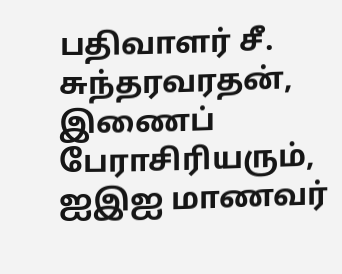பதிவாளர் சீ. சுந்தரவரதன், இணைப் பேராசிரியரும், ஐஇஐ மாணவர்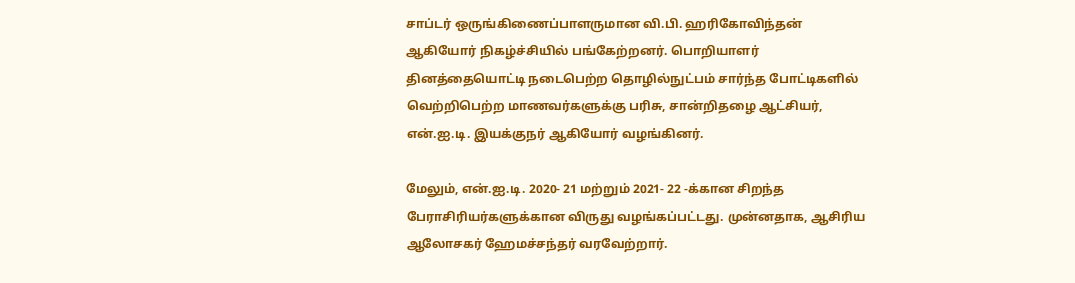சாப்டர் ஒருங்கிணைப்பாளருமான வி.பி. ஹரிகோவிந்தன் ஆகியோர் நிகழ்ச்சியில் பங்கேற்றனர். பொறியாளர் தினத்தையொட்டி நடைபெற்ற தொழில்நுட்பம் சார்ந்த போட்டிகளில் வெற்றிபெற்ற மாணவர்களுக்கு பரிசு, சான்றிதழை ஆட்சியர், என்.ஐ.டி. இயக்குநர் ஆகியோர் வழங்கினர்.

மேலும், என்.ஐ.டி. 2020- 21 மற்றும் 2021- 22 -க்கான சிறந்த பேராசிரியர்களுக்கான விருது வழங்கப்பட்டது. முன்னதாக, ஆசிரிய ஆலோசகர் ஹேமச்சந்தர் வரவேற்றார்.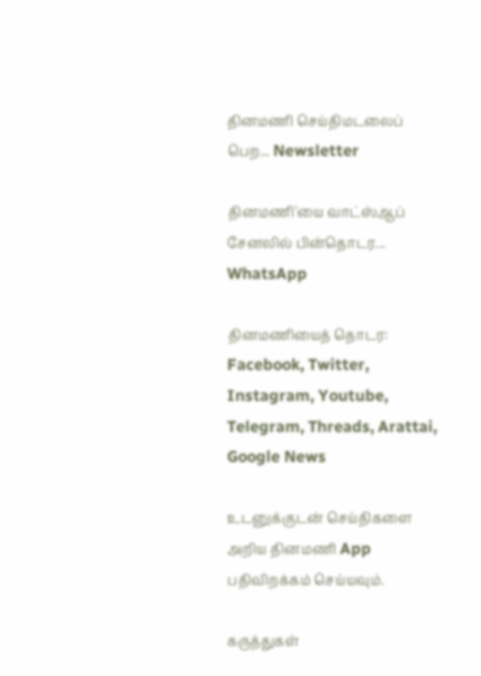தினமணி செய்திமடலைப் பெற... Newsletter

தினமணி'யை வாட்ஸ்ஆப் சேனலில் பின்தொடர... WhatsApp

தினமணியைத் தொடர: Facebook, Twitter, Instagram, Youtube, Telegram, Threads, Arattai, Google News

உடனுக்குடன் செய்திகளை அறிய தினமணி App பதிவிறக்கம் செய்யவும்.

கருத்துகள்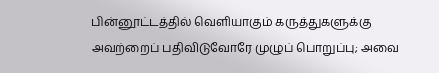பின்னூட்டத்தில் வெளியாகும் கருத்துகளுக்கு அவற்றைப் பதிவிடுவோரே முழுப் பொறுப்பு; அவை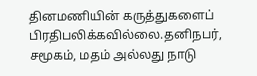தினமணியின் கருத்துகளைப் பிரதிபலிக்கவில்லை.தனிநபர், சமூகம், மதம் அல்லது நாடு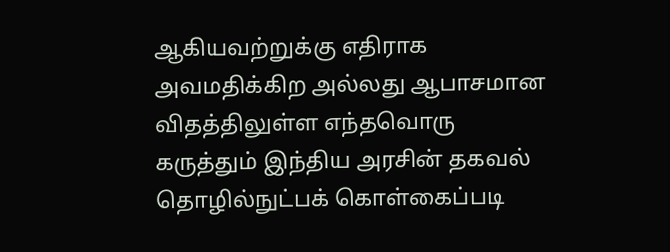ஆகியவற்றுக்கு எதிராக அவமதிக்கிற அல்லது ஆபாசமான விதத்திலுள்ள எந்தவொரு கருத்தும் இந்திய அரசின் தகவல் தொழில்நுட்பக் கொள்கைப்படி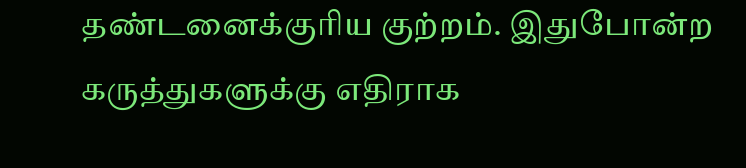தண்டனைக்குரிய குற்றம். இதுபோன்ற கருத்துகளுக்கு எதிராக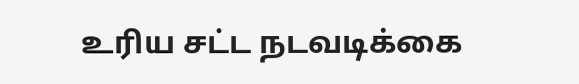உரிய சட்ட நடவடிக்கை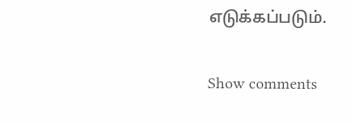எடுக்கப்படும்.

Show comments